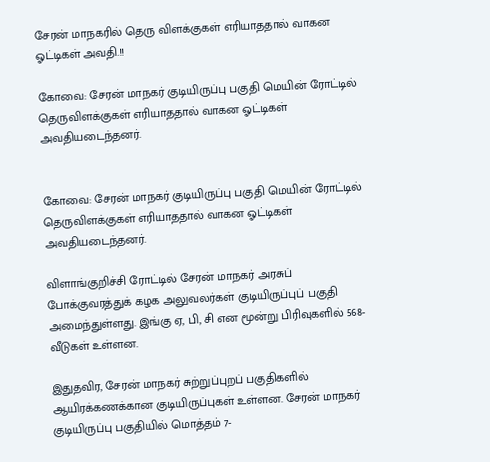சேரன் மாநகரில் தெரு விளக்குகள் எரியாததால் வாகன ஓட்டிகள் அவதி.!!

கோவை: சேரன் மாநகர் குடியிருப்பு பகுதி மெயின் ரோட்டில் தெருவிளக்குகள் எரியாததால் வாகன ஓட்டிகள் அவதியடைந்தனர்.


கோவை: சேரன் மாநகர் குடியிருப்பு பகுதி மெயின் ரோட்டில் தெருவிளக்குகள் எரியாததால் வாகன ஓட்டிகள் அவதியடைந்தனர்.

விளாங்குறிச்சி ரோட்டில் சேரன் மாநகர் அரசுப் போக்குவரத்துக் கழக அலுவலர்கள் குடியிருப்புப் பகுதி அமைந்துள்ளது. இங்கு ஏ, பி, சி என மூன்று பிரிவுகளில் 568-வீடுகள் உள்ளன.

இதுதவிர, சேரன் மாநகர் சுற்றுப்புறப் பகுதிகளில் ஆயிரக்கணக்கான குடியிருப்புகள் உள்ளன. சேரன் மாநகர் குடியிருப்பு பகுதியில் மொத்தம் 7-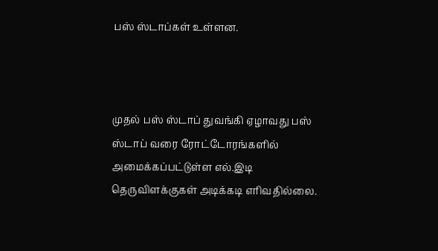பஸ் ஸ்டாப்கள் உள்ளன.



முதல் பஸ் ஸ்டாப் துவங்கி ஏழாவது பஸ் ஸ்டாப் வரை ரோட்டோரங்களில் அமைக்கப்பட்டுள்ள எல்.இடி தெருவிளக்குகள் அடிக்கடி எரிவதில்லை.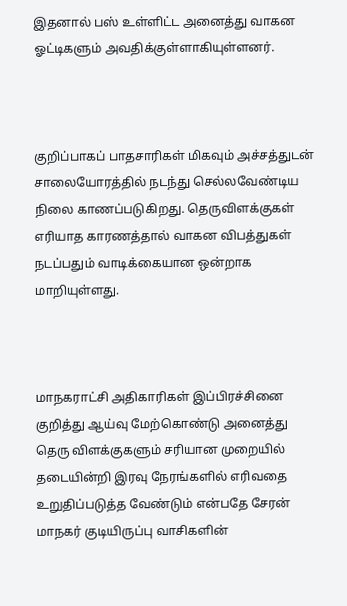இதனால் பஸ் உள்ளிட்ட அனைத்து வாகன ஓட்டிகளும் அவதிக்குள்ளாகியுள்ளனர்.



குறிப்பாகப் பாதசாரிகள் மிகவும் அச்சத்துடன் சாலையோரத்தில் நடந்து செல்லவேண்டிய நிலை காணப்படுகிறது. தெருவிளக்குகள் எரியாத காரணத்தால் வாகன விபத்துகள் நடப்பதும் வாடிக்கையான ஒன்றாக மாறியுள்ளது.



மாநகராட்சி அதிகாரிகள் இப்பிரச்சினை குறித்து ஆய்வு மேற்கொண்டு அனைத்து தெரு விளக்குகளும் சரியான முறையில் தடையின்றி இரவு நேரங்களில் எரிவதை உறுதிப்படுத்த வேண்டும் என்பதே சேரன் மாநகர் குடியிருப்பு வாசிகளின்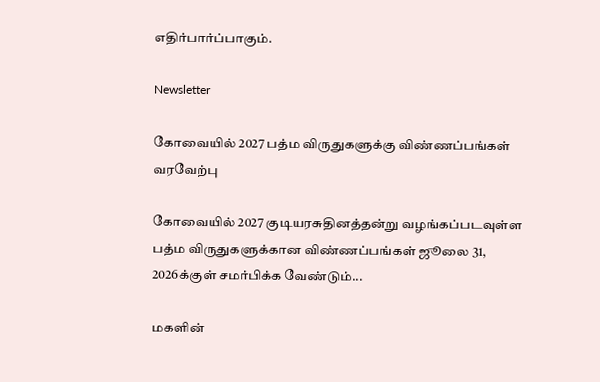எதிர்பார்ப்பாகும்.

Newsletter

கோவையில் 2027 பத்ம விருதுகளுக்கு விண்ணப்பங்கள் வரவேற்பு

கோவையில் 2027 குடியரசுதினத்தன்று வழங்கப்படவுள்ள பத்ம விருதுகளுக்கான விண்ணப்பங்கள் ஜூலை 31, 2026க்குள் சமர்பிக்க வேண்டும்...

மகளின்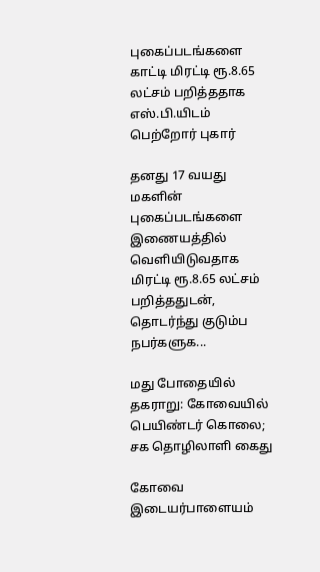புகைப்படங்களை காட்டி மிரட்டி ரூ.8.65 லட்சம் பறித்ததாக எஸ்.பி.யிடம் பெற்றோர் புகார்

தனது 17 வயது மகளின் புகைப்படங்களை இணையத்தில் வெளியிடுவதாக மிரட்டி ரூ.8.65 லட்சம் பறித்ததுடன், தொடர்ந்து குடும்ப நபர்களுக...

மது போதையில் தகராறு: கோவையில் பெயிண்டர் கொலை; சக தொழிலாளி கைது

கோவை இடையர்பாளையம்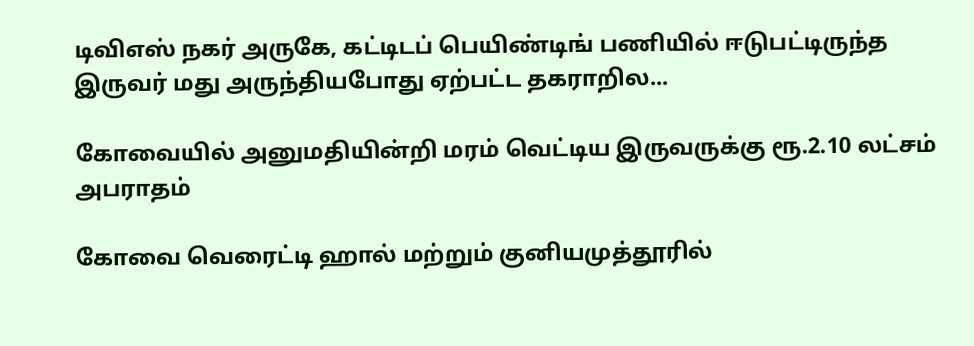டிவிஎஸ் நகர் அருகே, கட்டிடப் பெயிண்டிங் பணியில் ஈடுபட்டிருந்த இருவர் மது அருந்தியபோது ஏற்பட்ட தகராறில...

கோவையில் அனுமதியின்றி மரம் வெட்டிய இருவருக்கு ரூ.2.10 லட்சம் அபராதம்

கோவை வெரைட்டி ஹால் மற்றும் குனியமுத்தூரில்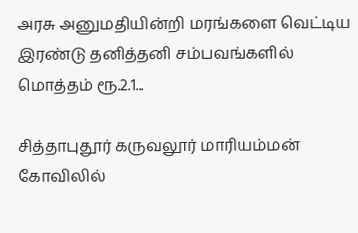அரசு அனுமதியின்றி மரங்களை வெட்டிய இரண்டு தனித்தனி சம்பவங்களில் மொத்தம் ரூ.2.1...

சித்தாபுதூர் கருவலூர் மாரியம்மன் கோவிலில்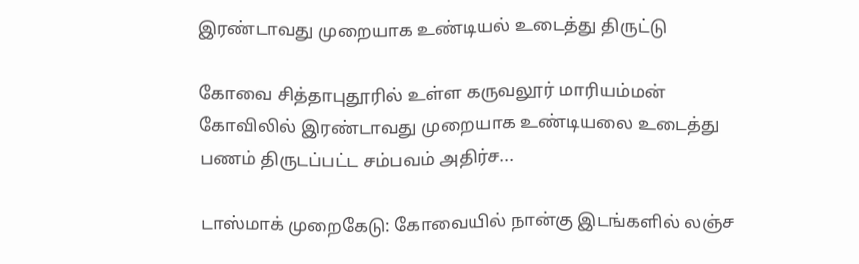இரண்டாவது முறையாக உண்டியல் உடைத்து திருட்டு

கோவை சித்தாபுதூரில் உள்ள கருவலூர் மாரியம்மன் கோவிலில் இரண்டாவது முறையாக உண்டியலை உடைத்து பணம் திருடப்பட்ட சம்பவம் அதிர்ச...

டாஸ்மாக் முறைகேடு: கோவையில் நான்கு இடங்களில் லஞ்ச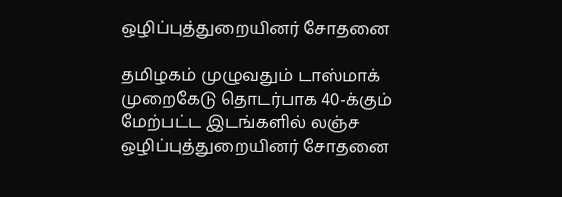ஒழிப்புத்துறையினர் சோதனை

தமிழகம் முழுவதும் டாஸ்மாக் முறைகேடு தொடர்பாக 40-க்கும் மேற்பட்ட இடங்களில் லஞ்ச ஒழிப்புத்துறையினர் சோதனை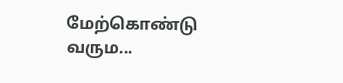மேற்கொண்டு வரும...